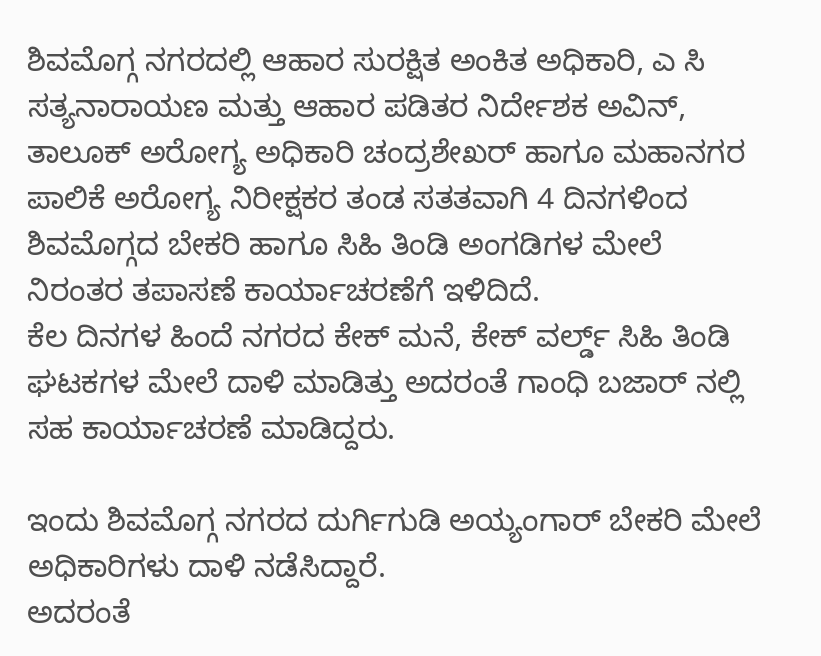ಶಿವಮೊಗ್ಗ ನಗರದಲ್ಲಿ ಆಹಾರ ಸುರಕ್ಷಿತ ಅಂಕಿತ ಅಧಿಕಾರಿ, ಎ ಸಿ ಸತ್ಯನಾರಾಯಣ ಮತ್ತು ಆಹಾರ ಪಡಿತರ ನಿರ್ದೇಶಕ ಅವಿನ್, ತಾಲೂಕ್ ಅರೋಗ್ಯ ಅಧಿಕಾರಿ ಚಂದ್ರಶೇಖರ್ ಹಾಗೂ ಮಹಾನಗರ ಪಾಲಿಕೆ ಅರೋಗ್ಯ ನಿರೀಕ್ಷಕರ ತಂಡ ಸತತವಾಗಿ 4 ದಿನಗಳಿಂದ ಶಿವಮೊಗ್ಗದ ಬೇಕರಿ ಹಾಗೂ ಸಿಹಿ ತಿಂಡಿ ಅಂಗಡಿಗಳ ಮೇಲೆ ನಿರಂತರ ತಪಾಸಣೆ ಕಾರ್ಯಾಚರಣೆಗೆ ಇಳಿದಿದೆ.
ಕೆಲ ದಿನಗಳ ಹಿಂದೆ ನಗರದ ಕೇಕ್ ಮನೆ, ಕೇಕ್ ವರ್ಲ್ಡ್ ಸಿಹಿ ತಿಂಡಿ ಘಟಕಗಳ ಮೇಲೆ ದಾಳಿ ಮಾಡಿತ್ತು ಅದರಂತೆ ಗಾಂಧಿ ಬಜಾರ್ ನಲ್ಲಿ ಸಹ ಕಾರ್ಯಾಚರಣೆ ಮಾಡಿದ್ದರು.

ಇಂದು ಶಿವಮೊಗ್ಗ ನಗರದ ದುರ್ಗಿಗುಡಿ ಅಯ್ಯಂಗಾರ್ ಬೇಕರಿ ಮೇಲೆ ಅಧಿಕಾರಿಗಳು ದಾಳಿ ನಡೆಸಿದ್ದಾರೆ.
ಅದರಂತೆ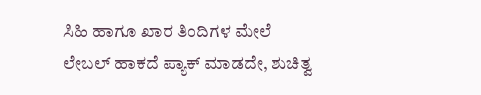ಸಿಹಿ ಹಾಗೂ ಖಾರ ತಿಂದಿಗಳ ಮೇಲೆ ಲೇಬಲ್ ಹಾಕದೆ ಪ್ಯಾಕ್ ಮಾಡದೇ, ಶುಚಿತ್ವ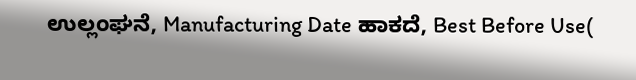ಉಲ್ಲಂಘನೆ, Manufacturing Date ಹಾಕದೆ, Best Before Use(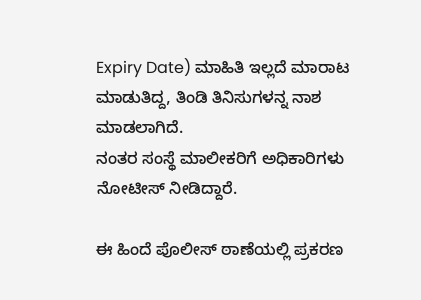Expiry Date) ಮಾಹಿತಿ ಇಲ್ಲದೆ ಮಾರಾಟ ಮಾಡುತಿದ್ದ, ತಿಂಡಿ ತಿನಿಸುಗಳನ್ನ ನಾಶ ಮಾಡಲಾಗಿದೆ.
ನಂತರ ಸಂಸ್ಥೆ ಮಾಲೀಕರಿಗೆ ಅಧಿಕಾರಿಗಳು ನೋಟೀಸ್ ನೀಡಿದ್ದಾರೆ.

ಈ ಹಿಂದೆ ಪೊಲೀಸ್ ಠಾಣೆಯಲ್ಲಿ ಪ್ರಕರಣ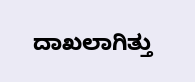ದಾಖಲಾಗಿತ್ತು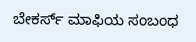ಬೇಕರ್ಸ್ ಮಾಫಿಯ ಸಂಬಂಧ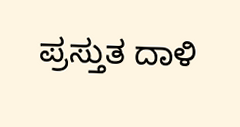ಪ್ರಸ್ತುತ ದಾಳಿ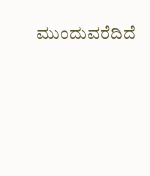ಮುಂದುವರೆದಿದೆ